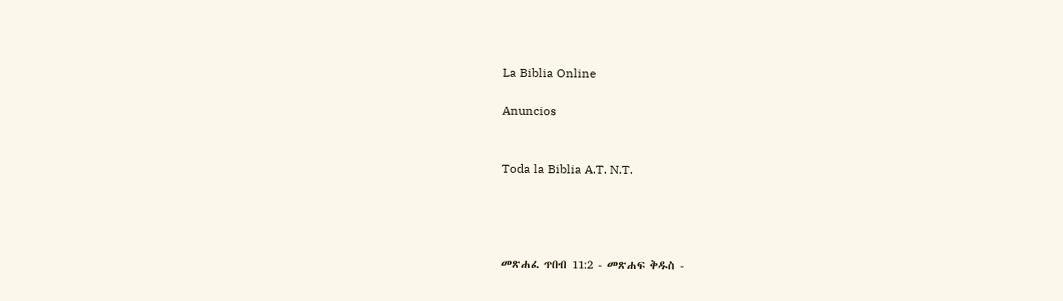La Biblia Online

Anuncios


Toda la Biblia A.T. N.T.




መጽሐፈ ጥበብ 11:2 - መጽሐፍ ቅዱስ -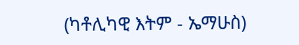(ካቶሊካዊ እትም - ኤማሁስ)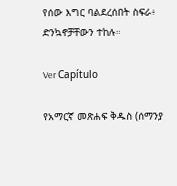የሰው እግር ባልደረሰበት ስፍራ፥ ድንኳኖቻቸውን ተከሉ።

Ver Capítulo

የአማርኛ መጽሐፍ ቅዱስ (ሰማንያ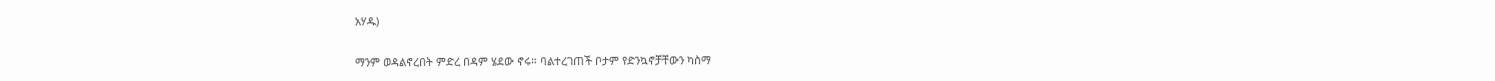አሃዱ)

ማንም ወዳልኖረበት ምድረ በዳም ሄደው ኖሩ። ባልተረገጠች ቦታም የድንኳኖቻቸውን ካስማ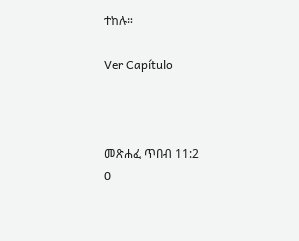ተከሉ።

Ver Capítulo



መጽሐፈ ጥበብ 11:2
0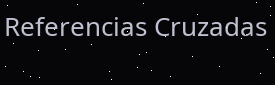Referencias Cruzadas